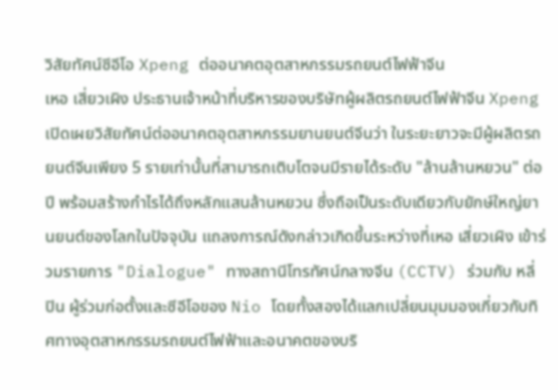วิสัยทัศน์ซีอีโอ Xpeng ต่ออนาคตอุตสาหกรรมรถยนต์ไฟฟ้าจีน
เหอ เสี่ยวเผิง ประธานเจ้าหน้าที่บริหารของบริษัทผู้ผลิตรถยนต์ไฟฟ้าจีน Xpeng เปิดเผยวิสัยทัศน์ต่ออนาคตอุตสาหกรรมยานยนต์จีนว่า ในระยะยาวจะมีผู้ผลิตรถยนต์จีนเพียง 5 รายเท่านั้นที่สามารถเติบโตจนมีรายได้ระดับ "ล้านล้านหยวน" ต่อปี พร้อมสร้างกำไรได้ถึงหลักแสนล้านหยวน ซึ่งถือเป็นระดับเดียวกับยักษ์ใหญ่ยานยนต์ของโลกในปัจจุบัน แถลงการณ์ดังกล่าวเกิดขึ้นระหว่างที่เหอ เสี่ยวเผิง เข้าร่วมรายการ "Dialogue" ทางสถานีโทรทัศน์กลางจีน (CCTV) ร่วมกับ หลี่ ปิน ผู้ร่วมก่อตั้งและซีอีโอของ Nio โดยทั้งสองได้แลกเปลี่ยนมุมมองเกี่ยวกับทิศทางอุตสาหกรรมรถยนต์ไฟฟ้าและอนาคตของบริ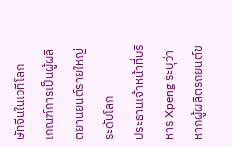ษัทจีนในเวทีโลก
เกณฑ์การเป็นผู้ผลิตยานยนต์รายใหญ่ระดับโลก
ประธานเจ้าหน้าที่บริหาร Xpeng ระบุว่า หากผู้ผลิตรถยนต์ข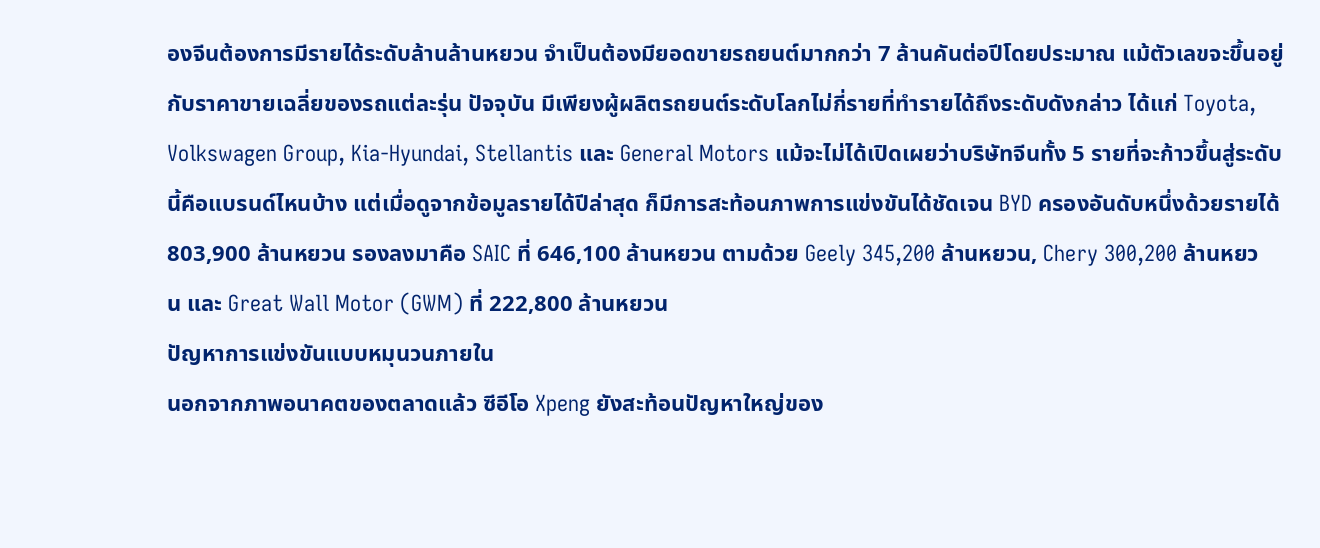องจีนต้องการมีรายได้ระดับล้านล้านหยวน จำเป็นต้องมียอดขายรถยนต์มากกว่า 7 ล้านคันต่อปีโดยประมาณ แม้ตัวเลขจะขึ้นอยู่กับราคาขายเฉลี่ยของรถแต่ละรุ่น ปัจจุบัน มีเพียงผู้ผลิตรถยนต์ระดับโลกไม่กี่รายที่ทำรายได้ถึงระดับดังกล่าว ได้แก่ Toyota, Volkswagen Group, Kia-Hyundai, Stellantis และ General Motors แม้จะไม่ได้เปิดเผยว่าบริษัทจีนทั้ง 5 รายที่จะก้าวขึ้นสู่ระดับนี้คือแบรนด์ไหนบ้าง แต่เมื่อดูจากข้อมูลรายได้ปีล่าสุด ก็มีการสะท้อนภาพการแข่งขันได้ชัดเจน BYD ครองอันดับหนึ่งด้วยรายได้ 803,900 ล้านหยวน รองลงมาคือ SAIC ที่ 646,100 ล้านหยวน ตามด้วย Geely 345,200 ล้านหยวน, Chery 300,200 ล้านหยวน และ Great Wall Motor (GWM) ที่ 222,800 ล้านหยวน
ปัญหาการแข่งขันแบบหมุนวนภายใน
นอกจากภาพอนาคตของตลาดแล้ว ซีอีโอ Xpeng ยังสะท้อนปัญหาใหญ่ของ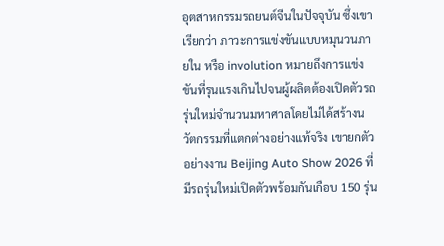อุตสาหกรรมรถยนต์จีนในปัจจุบัน ซึ่งเขาเรียกว่า ภาวะการแข่งขันแบบหมุนวนภายใน หรือ involution หมายถึงการแข่งขันที่รุนแรงเกินไปจนผู้ผลิตต้องเปิดตัวรถรุ่นใหม่จำนวนมหาศาลโดยไม่ได้สร้างนวัตกรรมที่แตกต่างอย่างแท้จริง เขายกตัวอย่างงาน Beijing Auto Show 2026 ที่มีรถรุ่นใหม่เปิดตัวพร้อมกันเกือบ 150 รุ่น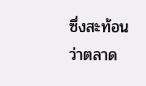ซึ่งสะท้อนว่าตลาด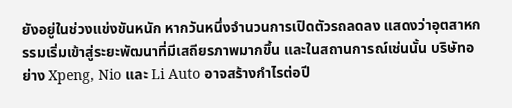ยังอยู่ในช่วงแข่งขันหนัก หากวันหนึ่งจำนวนการเปิดตัวรถลดลง แสดงว่าอุตสาหกรรมเริ่มเข้าสู่ระยะพัฒนาที่มีเสถียรภาพมากขึ้น และในสถานการณ์เช่นนั้น บริษัทอย่าง Xpeng, Nio และ Li Auto อาจสร้างกำไรต่อปี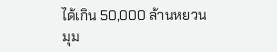ได้เกิน 50,000 ล้านหยวน
มุม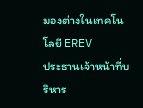มองต่างในเทคโนโลยี EREV
ประธานเจ้าหน้าที่บริหาร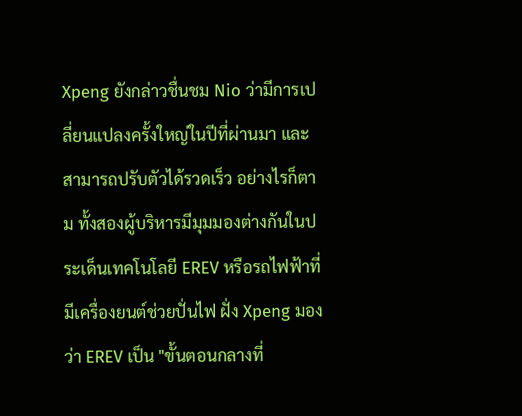Xpeng ยังกล่าวชื่นชม Nio ว่ามีการเปลี่ยนแปลงครั้งใหญ่ในปีที่ผ่านมา และสามารถปรับตัวได้รวดเร็ว อย่างไรก็ตาม ทั้งสองผู้บริหารมีมุมมองต่างกันในประเด็นเทคโนโลยี EREV หรือรถไฟฟ้าที่มีเครื่องยนต์ช่วยปั่นไฟ ฝั่ง Xpeng มองว่า EREV เป็น "ขั้นตอนกลางที่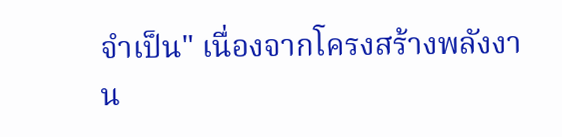จำเป็น" เนื่องจากโครงสร้างพลังงาน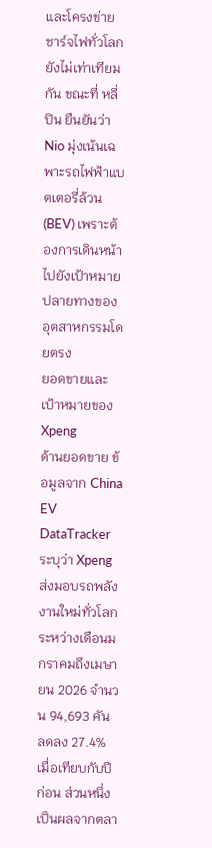และโครงข่ายชาร์จไฟทั่วโลกยังไม่เท่าเทียมกัน ขณะที่ หลี่ ปิน ยืนยันว่า Nio มุ่งเน้นเฉพาะรถไฟฟ้าแบตเตอรี่ล้วน (BEV) เพราะต้องการเดินหน้าไปยังเป้าหมายปลายทางของอุตสาหกรรมโดยตรง
ยอดขายและเป้าหมายของ Xpeng
ด้านยอดขาย ข้อมูลจาก China EV DataTracker ระบุว่า Xpeng ส่งมอบรถพลังงานใหม่ทั่วโลกระหว่างเดือนมกราคมถึงเมษายน 2026 จำนวน 94,693 คัน ลดลง 27.4% เมื่อเทียบกับปีก่อน ส่วนหนึ่งเป็นผลจากตลา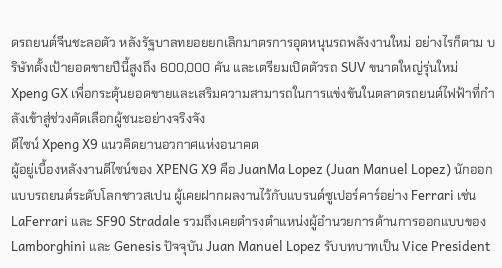ดรถยนต์จีนชะลอตัว หลังรัฐบาลทยอยยกเลิกมาตรการอุดหนุนรถพลังงานใหม่ อย่างไรก็ตาม บริษัทตั้งเป้ายอดขายปีนี้สูงถึง 600,000 คัน และเตรียมเปิดตัวรถ SUV ขนาดใหญ่รุ่นใหม่ Xpeng GX เพื่อกระตุ้นยอดขายและเสริมความสามารถในการแข่งขันในตลาดรถยนต์ไฟฟ้าที่กำลังเข้าสู่ช่วงคัดเลือกผู้ชนะอย่างจริงจัง
ดีไซน์ Xpeng X9 แนวคิดยานอวกาศแห่งอนาคต
ผู้อยู่เบื้องหลังงานดีไซน์ของ XPENG X9 คือ JuanMa Lopez (Juan Manuel Lopez) นักออกแบบรถยนต์ระดับโลกชาวสเปน ผู้เคยฝากผลงานไว้กับแบรนด์ซูเปอร์คาร์อย่าง Ferrari เช่น LaFerrari และ SF90 Stradale รวมถึงเคยดำรงตำแหน่งผู้อำนวยการด้านการออกแบบของ Lamborghini และ Genesis ปัจจุบัน Juan Manuel Lopez รับบทบาทเป็น Vice President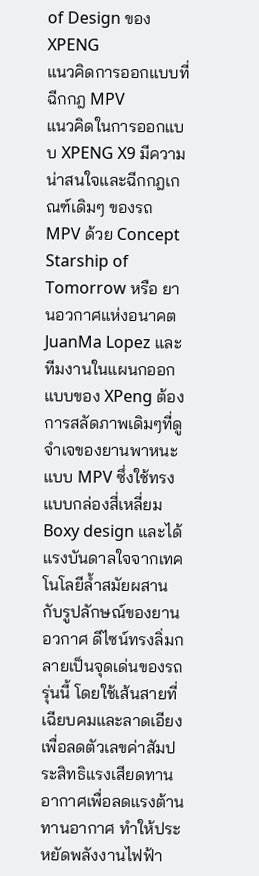of Design ของ XPENG
แนวคิดการออกแบบที่ฉีกกฎ MPV
แนวคิดในการออกแบบ XPENG X9 มีความน่าสนใจและฉีกกฎเกณฑ์เดิมๆ ของรถ MPV ด้วย Concept Starship of Tomorrow หรือ ยานอวกาศแห่งอนาคต JuanMa Lopez และทีมงานในแผนกออกแบบของ XPeng ต้องการสลัดภาพเดิมๆที่ดูจำเจของยานพาหนะแบบ MPV ซึ่งใช้ทรงแบบกล่องสี่เหลี่ยม Boxy design และได้แรงบันดาลใจจากเทคโนโลยีล้ำสมัยผสานกับรูปลักษณ์ของยานอวกาศ ดีไซน์ทรงลิ่มกลายเป็นจุดเด่นของรถรุ่นนี้ โดยใช้เส้นสายที่เฉียบคมและลาดเอียงเพื่อลดตัวเลขค่าสัมประสิทธิแรงเสียดทานอากาศเพื่อลดแรงต้านทานอากาศ ทำให้ประหยัดพลังงานไฟฟ้า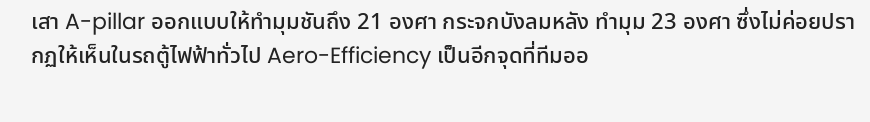เสา A-pillar ออกแบบให้ทำมุมชันถึง 21 องศา กระจกบังลมหลัง ทำมุม 23 องศา ซึ่งไม่ค่อยปรากฏให้เห็นในรถตู้ไฟฟ้าทั่วไป Aero-Efficiency เป็นอีกจุดที่ทีมออ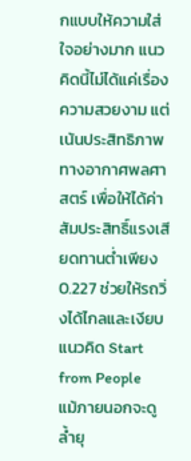กแบบให้ความใส่ใจอย่างมาก แนวคิดนี้ไม่ได้แค่เรื่องความสวยงาม แต่เน้นประสิทธิภาพทางอากาศพลศาสตร์ เพื่อให้ได้ค่าสัมประสิทธิ์แรงเสียดทานต่ำเพียง 0.227 ช่วยให้รถวิ่งได้ไกลและเงียบ
แนวคิด Start from People
แม้ภายนอกจะดูล้ำยุ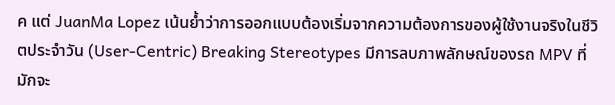ค แต่ JuanMa Lopez เน้นย้ำว่าการออกแบบต้องเริ่มจากความต้องการของผู้ใช้งานจริงในชีวิตประจำวัน (User-Centric) Breaking Stereotypes มีการลบภาพลักษณ์ของรถ MPV ที่มักจะ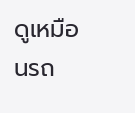ดูเหมือนรถ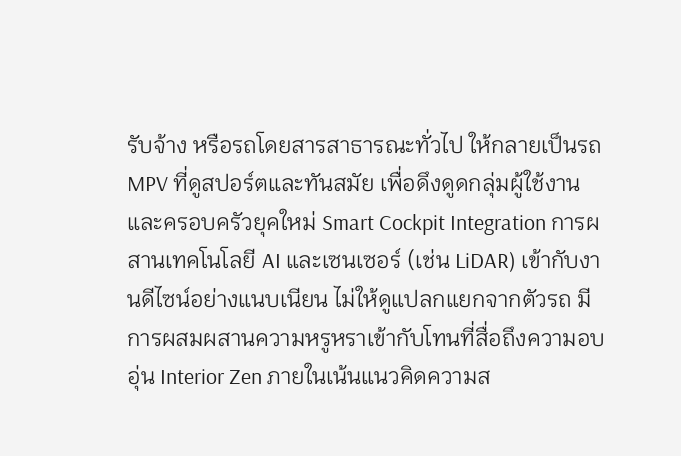รับจ้าง หรือรถโดยสารสาธารณะทั่วไป ให้กลายเป็นรถ MPV ที่ดูสปอร์ตและทันสมัย เพื่อดึงดูดกลุ่มผู้ใช้งานและครอบครัวยุคใหม่ Smart Cockpit Integration การผสานเทคโนโลยี AI และเซนเซอร์ (เช่น LiDAR) เข้ากับงานดีไซน์อย่างแนบเนียน ไม่ให้ดูแปลกแยกจากตัวรถ มีการผสมผสานความหรูหราเข้ากับโทนที่สื่อถึงความอบอุ่น Interior Zen ภายในเน้นแนวคิดความส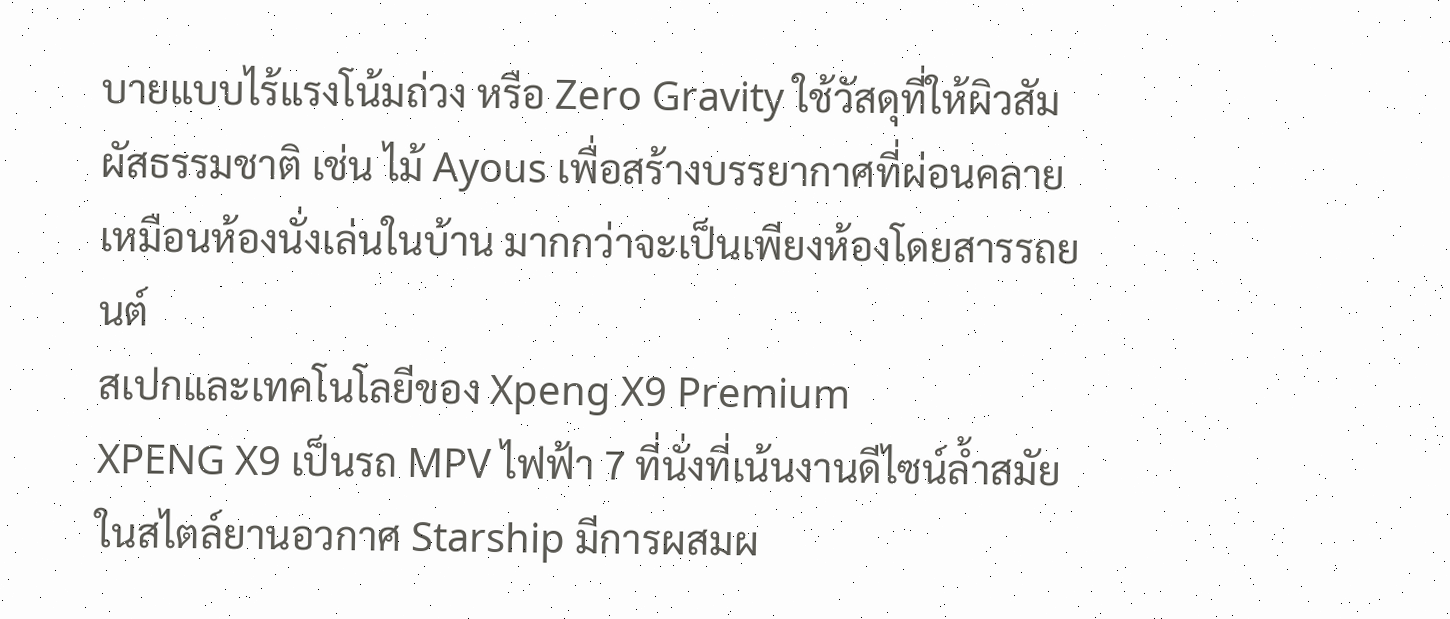บายแบบไร้แรงโน้มถ่วง หรือ Zero Gravity ใช้วัสดุที่ให้ผิวสัมผัสธรรมชาติ เช่น ไม้ Ayous เพื่อสร้างบรรยากาศที่ผ่อนคลายเหมือนห้องนั่งเล่นในบ้าน มากกว่าจะเป็นเพียงห้องโดยสารรถยนต์
สเปกและเทคโนโลยีของ Xpeng X9 Premium
XPENG X9 เป็นรถ MPV ไฟฟ้า 7 ที่นั่งที่เน้นงานดีไซน์ล้ำสมัยในสไตล์ยานอวกาศ Starship มีการผสมผ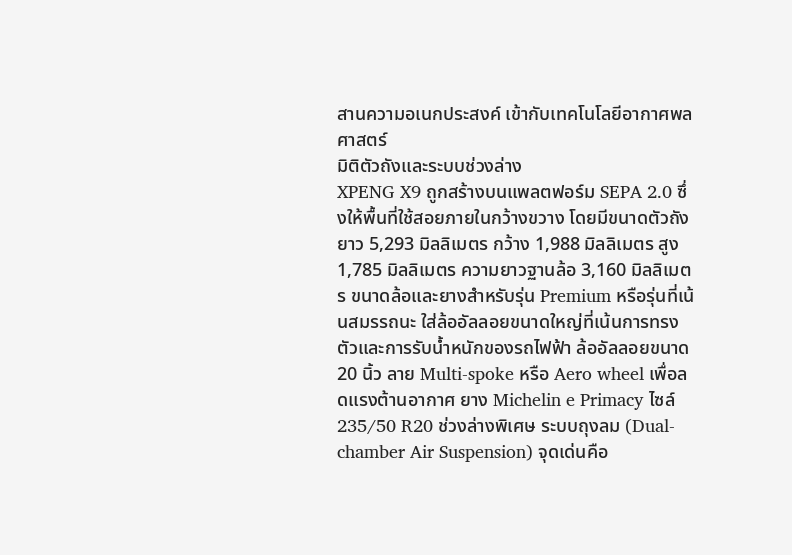สานความอเนกประสงค์ เข้ากับเทคโนโลยีอากาศพลศาสตร์
มิติตัวถังและระบบช่วงล่าง
XPENG X9 ถูกสร้างบนแพลตฟอร์ม SEPA 2.0 ซึ่งให้พื้นที่ใช้สอยภายในกว้างขวาง โดยมีขนาดตัวถังยาว 5,293 มิลลิเมตร กว้าง 1,988 มิลลิเมตร สูง 1,785 มิลลิเมตร ความยาวฐานล้อ 3,160 มิลลิเมตร ขนาดล้อและยางสำหรับรุ่น Premium หรือรุ่นที่เน้นสมรรถนะ ใส่ล้ออัลลอยขนาดใหญ่ที่เน้นการทรงตัวและการรับน้ำหนักของรถไฟฟ้า ล้ออัลลอยขนาด 20 นิ้ว ลาย Multi-spoke หรือ Aero wheel เพื่อลดแรงต้านอากาศ ยาง Michelin e Primacy ไซล์ 235/50 R20 ช่วงล่างพิเศษ ระบบถุงลม (Dual-chamber Air Suspension) จุดเด่นคือ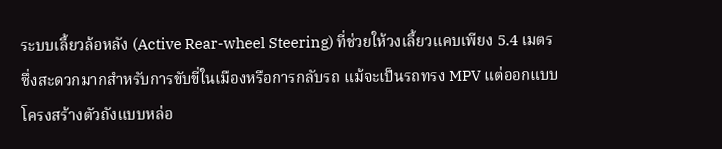ระบบเลี้ยวล้อหลัง (Active Rear-wheel Steering) ที่ช่วยให้วงเลี้ยวแคบเพียง 5.4 เมตร ซึ่งสะดวกมากสำหรับการขับขี่ในเมืองหรือการกลับรถ แม้จะเป็นรถทรง MPV แต่ออกแบบโครงสร้างตัวถังแบบหล่อ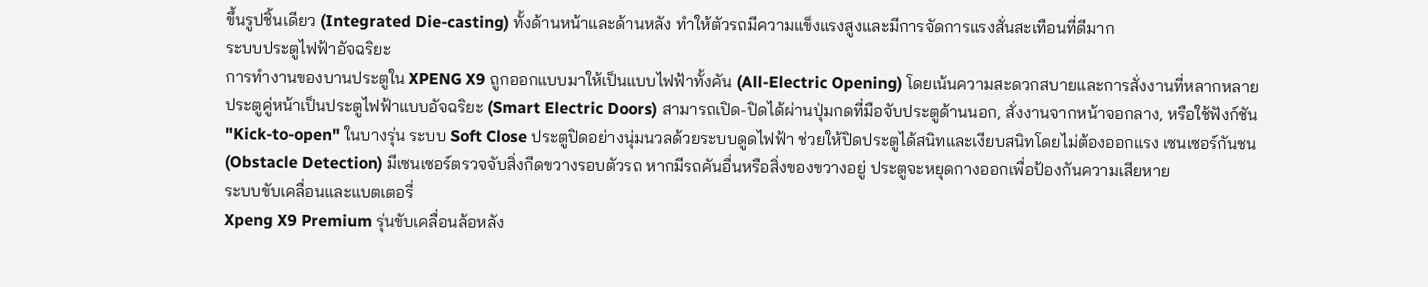ขึ้นรูปชิ้นเดียว (Integrated Die-casting) ทั้งด้านหน้าและด้านหลัง ทำให้ตัวรถมีความแข็งแรงสูงและมีการจัดการแรงสั่นสะเทือนที่ดีมาก
ระบบประตูไฟฟ้าอัจฉริยะ
การทำงานของบานประตูใน XPENG X9 ถูกออกแบบมาให้เป็นแบบไฟฟ้าทั้งคัน (All-Electric Opening) โดยเน้นความสะดวกสบายและการสั่งงานที่หลากหลาย ประตูคู่หน้าเป็นประตูไฟฟ้าแบบอัจฉริยะ (Smart Electric Doors) สามารถเปิด-ปิดได้ผ่านปุ่มกดที่มือจับประตูด้านนอก, สั่งงานจากหน้าจอกลาง, หรือใช้ฟังก์ชัน "Kick-to-open" ในบางรุ่น ระบบ Soft Close ประตูปิดอย่างนุ่มนวลด้วยระบบดูดไฟฟ้า ช่วยให้ปิดประตูได้สนิทและเงียบสนิทโดยไม่ต้องออกแรง เซนเซอร์กันชน (Obstacle Detection) มีเซนเซอร์ตรวจจับสิ่งกีดขวางรอบตัวรถ หากมีรถคันอื่นหรือสิ่งของขวางอยู่ ประตูจะหยุดกางออกเพื่อป้องกันความเสียหาย
ระบบขับเคลื่อนและแบตเตอรี่
Xpeng X9 Premium รุ่นขับเคลื่อนล้อหลัง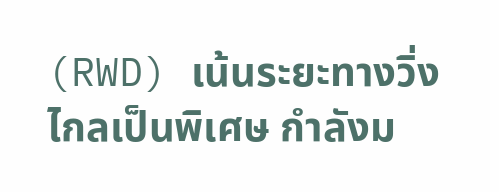(RWD) เน้นระยะทางวิ่งไกลเป็นพิเศษ กำลังม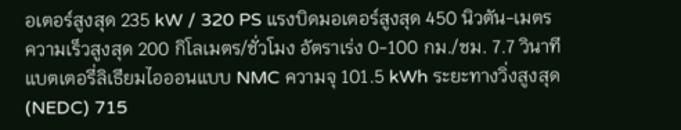อเตอร์สูงสุด 235 kW / 320 PS แรงบิดมอเตอร์สูงสุด 450 นิวตัน-เมตร ความเร็วสูงสุด 200 กิโลเมตร/ชั่วโมง อัตราเร่ง 0-100 กม./ชม. 7.7 วินาที แบตเตอรี่ลิเธียมไอออนแบบ NMC ความจุ 101.5 kWh ระยะทางวิ่งสูงสุด (NEDC) 715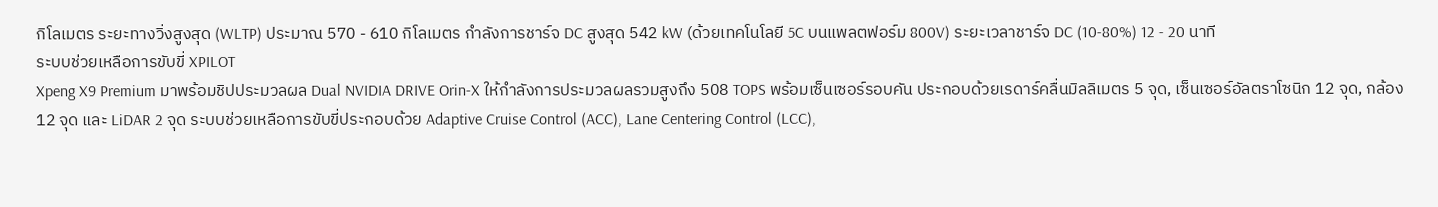กิโลเมตร ระยะทางวิ่งสูงสุด (WLTP) ประมาณ 570 - 610 กิโลเมตร กำลังการชาร์จ DC สูงสุด 542 kW (ด้วยเทคโนโลยี 5C บนแพลตฟอร์ม 800V) ระยะเวลาชาร์จ DC (10-80%) 12 - 20 นาที
ระบบช่วยเหลือการขับขี่ XPILOT
Xpeng X9 Premium มาพร้อมชิปประมวลผล Dual NVIDIA DRIVE Orin-X ให้กำลังการประมวลผลรวมสูงถึง 508 TOPS พร้อมเซ็นเซอร์รอบคัน ประกอบด้วยเรดาร์คลื่นมิลลิเมตร 5 จุด, เซ็นเซอร์อัลตราโซนิก 12 จุด, กล้อง 12 จุด และ LiDAR 2 จุด ระบบช่วยเหลือการขับขี่ประกอบด้วย Adaptive Cruise Control (ACC), Lane Centering Control (LCC),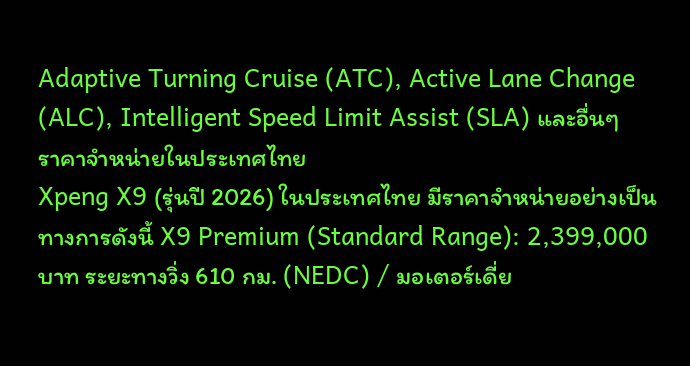Adaptive Turning Cruise (ATC), Active Lane Change (ALC), Intelligent Speed Limit Assist (SLA) และอื่นๆ
ราคาจำหน่ายในประเทศไทย
Xpeng X9 (รุ่นปี 2026) ในประเทศไทย มีราคาจำหน่ายอย่างเป็นทางการดังนี้ X9 Premium (Standard Range): 2,399,000 บาท ระยะทางวิ่ง 610 กม. (NEDC) / มอเตอร์เดี่ย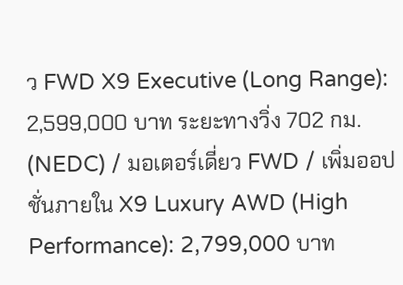ว FWD X9 Executive (Long Range): 2,599,000 บาท ระยะทางวิ่ง 702 กม. (NEDC) / มอเตอร์เดี่ยว FWD / เพิ่มออปชั่นภายใน X9 Luxury AWD (High Performance): 2,799,000 บาท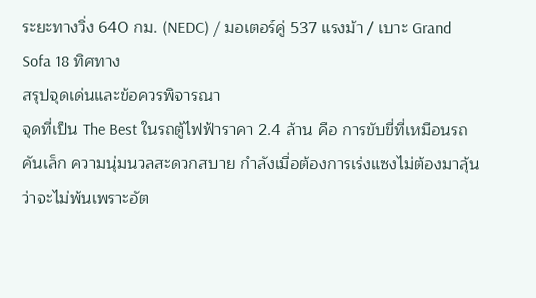ระยะทางวิ่ง 640 กม. (NEDC) / มอเตอร์คู่ 537 แรงม้า / เบาะ Grand Sofa 18 ทิศทาง
สรุปจุดเด่นและข้อควรพิจารณา
จุดที่เป็น The Best ในรถตู้ไฟฟ้าราคา 2.4 ล้าน คือ การขับขี่ที่เหมือนรถคันเล็ก ความนุ่มนวลสะดวกสบาย กำลังเมื่อต้องการเร่งแซงไม่ต้องมาลุ้นว่าจะไม่พ้นเพราะอัต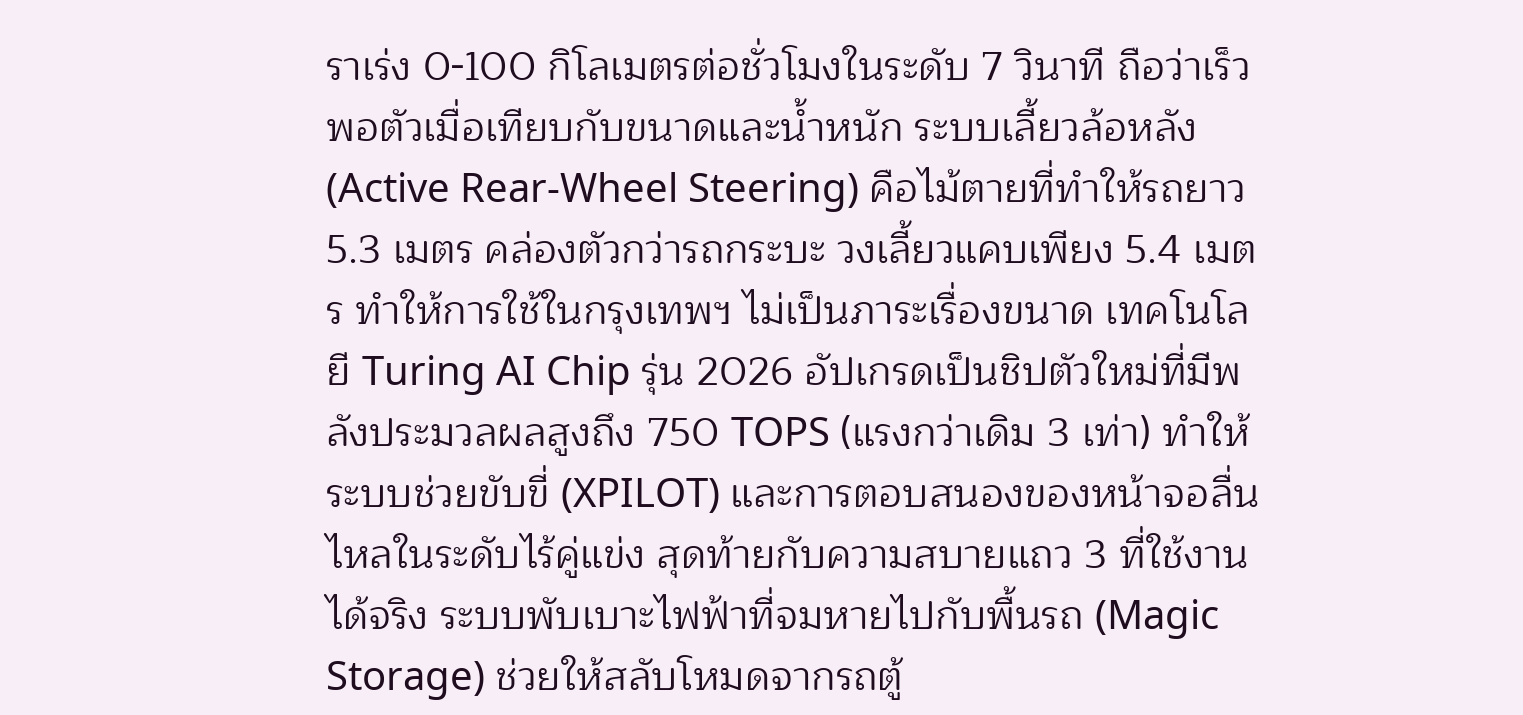ราเร่ง 0-100 กิโลเมตรต่อชั่วโมงในระดับ 7 วินาที ถือว่าเร็วพอตัวเมื่อเทียบกับขนาดและน้ำหนัก ระบบเลี้ยวล้อหลัง (Active Rear-Wheel Steering) คือไม้ตายที่ทำให้รถยาว 5.3 เมตร คล่องตัวกว่ารถกระบะ วงเลี้ยวแคบเพียง 5.4 เมตร ทำให้การใช้ในกรุงเทพฯ ไม่เป็นภาระเรื่องขนาด เทคโนโลยี Turing AI Chip รุ่น 2026 อัปเกรดเป็นชิปตัวใหม่ที่มีพลังประมวลผลสูงถึง 750 TOPS (แรงกว่าเดิม 3 เท่า) ทำให้ระบบช่วยขับขี่ (XPILOT) และการตอบสนองของหน้าจอลื่นไหลในระดับไร้คู่แข่ง สุดท้ายกับความสบายแถว 3 ที่ใช้งานได้จริง ระบบพับเบาะไฟฟ้าที่จมหายไปกับพื้นรถ (Magic Storage) ช่วยให้สลับโหมดจากรถตู้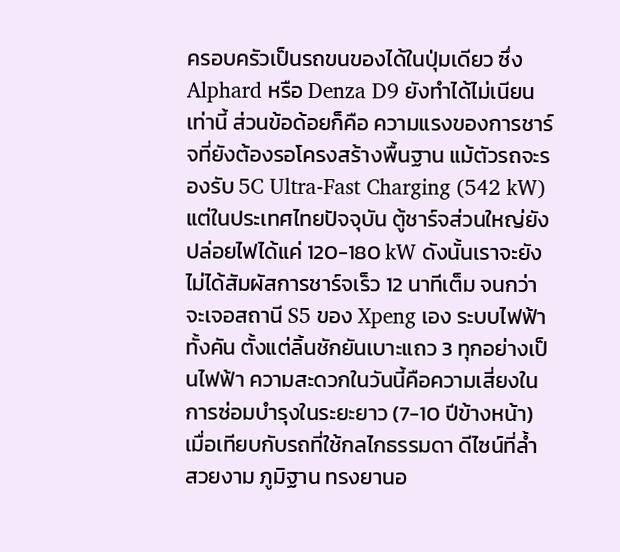ครอบครัวเป็นรถขนของได้ในปุ่มเดียว ซึ่ง Alphard หรือ Denza D9 ยังทำได้ไม่เนียนเท่านี้ ส่วนข้อด้อยก็คือ ความแรงของการชาร์จที่ยังต้องรอโครงสร้างพื้นฐาน แม้ตัวรถจะรองรับ 5C Ultra-Fast Charging (542 kW) แต่ในประเทศไทยปัจจุบัน ตู้ชาร์จส่วนใหญ่ยังปล่อยไฟได้แค่ 120-180 kW ดังนั้นเราจะยังไม่ได้สัมผัสการชาร์จเร็ว 12 นาทีเต็ม จนกว่าจะเจอสถานี S5 ของ Xpeng เอง ระบบไฟฟ้าทั้งคัน ตั้งแต่ลิ้นชักยันเบาะแถว 3 ทุกอย่างเป็นไฟฟ้า ความสะดวกในวันนี้คือความเสี่ยงในการซ่อมบำรุงในระยะยาว (7-10 ปีข้างหน้า) เมื่อเทียบกับรถที่ใช้กลไกธรรมดา ดีไซน์ที่ล้ำ สวยงาม ภูมิฐาน ทรงยานอ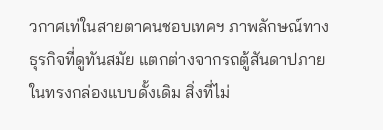วกาศเท่ในสายตาคนชอบเทคฯ ภาพลักษณ์ทางธุรกิจที่ดูทันสมัย แตกต่างจากรถตู้สันดาปภายในทรงกล่องแบบดั้งเดิม สิ่งที่ไม่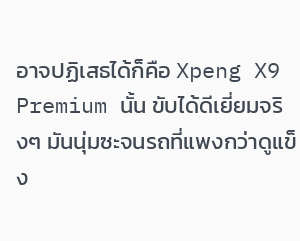อาจปฏิเสธได้ก็คือ Xpeng X9 Premium นั้น ขับได้ดีเยี่ยมจริงๆ มันนุ่มซะจนรถที่แพงกว่าดูแข็ง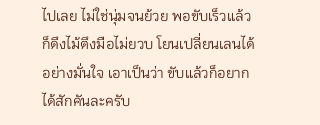ไปเลย ไม่ใช่นุ่มจนย้วย พอขับเร็วแล้วก็ดึงไม้ตึงมือไม่ยวบ โยนเปลี่ยนเลนได้อย่างมั่นใจ เอาเป็นว่า ขับแล้วก็อยากได้สักคันละครับ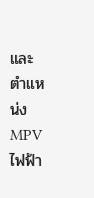และตำแหน่ง MPV ไฟฟ้า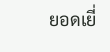ยอดเยี่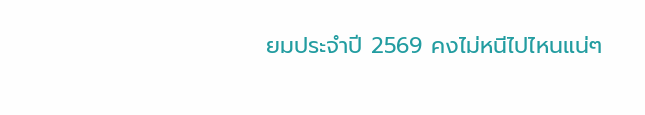ยมประจำปี 2569 คงไม่หนีไปไหนแน่ๆ